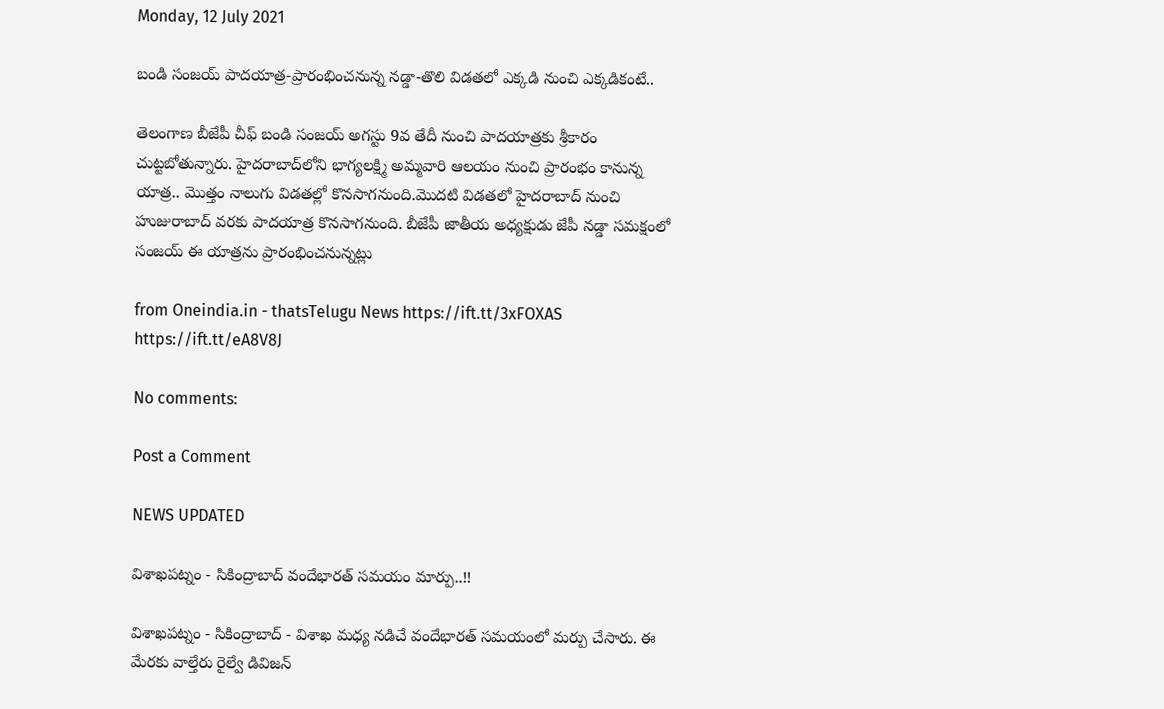Monday, 12 July 2021

బండి సంజయ్ పాదయాత్ర-ప్రారంభించనున్న నడ్డా-తొలి విడతలో ఎక్కడి నుంచి ఎక్కడికంటే..

తెలంగాణ బీజేపీ చీఫ్ బండి సంజయ్ అగస్టు 9వ తేదీ నుంచి పాదయాత్రకు శ్రీకారం చుట్టబోతున్నారు. హైదరాబాద్‌లోని భాగ్యలక్ష్మి అమ్మవారి ఆలయం నుంచి ప్రారంభం కానున్న యాత్ర.. మొత్తం నాలుగు విడతల్లో కొనసాగనుంది.మొదటి విడతలో హైదరాబాద్ నుంచి హుజురాబాద్ వరకు పాదయాత్ర కొనసాగనుంది. బీజేపీ జాతీయ అధ్యక్షుడు జేపీ నడ్డా సమక్షంలో సంజయ్ ఈ యాత్రను ప్రారంభించనున్నట్లు

from Oneindia.in - thatsTelugu News https://ift.tt/3xFOXAS
https://ift.tt/eA8V8J

No comments:

Post a Comment

NEWS UPDATED

విశాఖపట్నం - సికింద్రాబాద్ వందేభారత్ సమయం మార్పు..!!

విశాఖపట్నం - సికింద్రాబాద్ - విశాఖ మధ్య నడిచే వందేభారత్ సమయంలో మర్పు చేసారు. ఈ మేరకు వాల్తేరు రైల్వే డివిజన్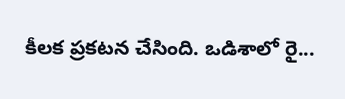కీలక ప్రకటన చేసింది. ఒడిశాలో రై...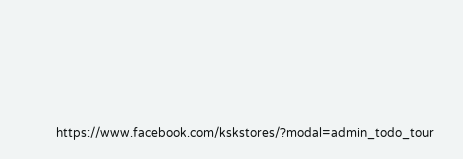https://www.facebook.com/kskstores/?modal=admin_todo_tour